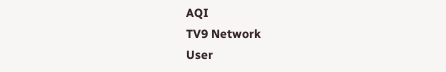AQI
TV9 Network
User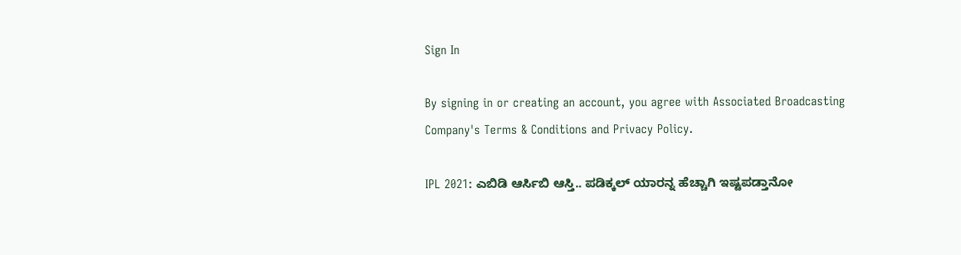Sign In

By signing in or creating an account, you agree with Associated Broadcasting Company's Terms & Conditions and Privacy Policy.

IPL 2021: ಎಬಿಡಿ ಆರ್ಸಿಬಿ ಆಸ್ತಿ.. ಪಡಿಕ್ಕಲ್ ಯಾರನ್ನ ಹೆಚ್ಚಾಗಿ ಇಷ್ಟಪಡ್ತಾನೋ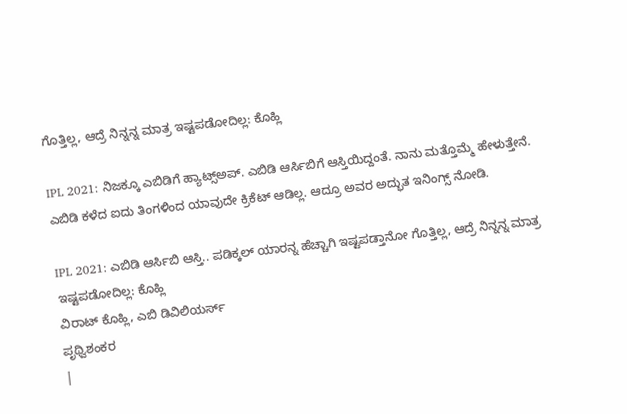ಗೊತ್ತಿಲ್ಲ, ಆದ್ರೆ ನಿನ್ನನ್ನ ಮಾತ್ರ ಇಷ್ಟಪಡೋದಿಲ್ಲ: ಕೊಹ್ಲಿ

IPL 2021: ನಿಜಕ್ಕೂ ಎಬಿಡಿಗೆ ಹ್ಯಾಟ್ಸ್ಅಪ್. ಎಬಿಡಿ ಆರ್ಸಿಬಿಗೆ ಆಸ್ತಿಯಿದ್ದಂತೆ. ನಾನು ಮತ್ತೊಮ್ಮೆ ಹೇಳುತ್ತೇನೆ. ಎಬಿಡಿ ಕಳೆದ ಐದು ತಿಂಗಳಿಂದ ಯಾವುದೇ ಕ್ರಿಕೆಟ್ ಆಡಿಲ್ಲ. ಆದ್ರೂ ಅವರ ಅದ್ಭುತ ಇನಿಂಗ್ಸ್ ನೋಡಿ.

IPL 2021: ಎಬಿಡಿ ಆರ್ಸಿಬಿ ಆಸ್ತಿ.. ಪಡಿಕ್ಕಲ್ ಯಾರನ್ನ ಹೆಚ್ಚಾಗಿ ಇಷ್ಟಪಡ್ತಾನೋ ಗೊತ್ತಿಲ್ಲ, ಆದ್ರೆ ನಿನ್ನನ್ನ ಮಾತ್ರ ಇಷ್ಟಪಡೋದಿಲ್ಲ: ಕೊಹ್ಲಿ
ವಿರಾಟ್ ಕೊಹ್ಲಿ, ಎಬಿ ಡಿವಿಲಿಯರ್ಸ್
ಪೃಥ್ವಿಶಂಕರ
|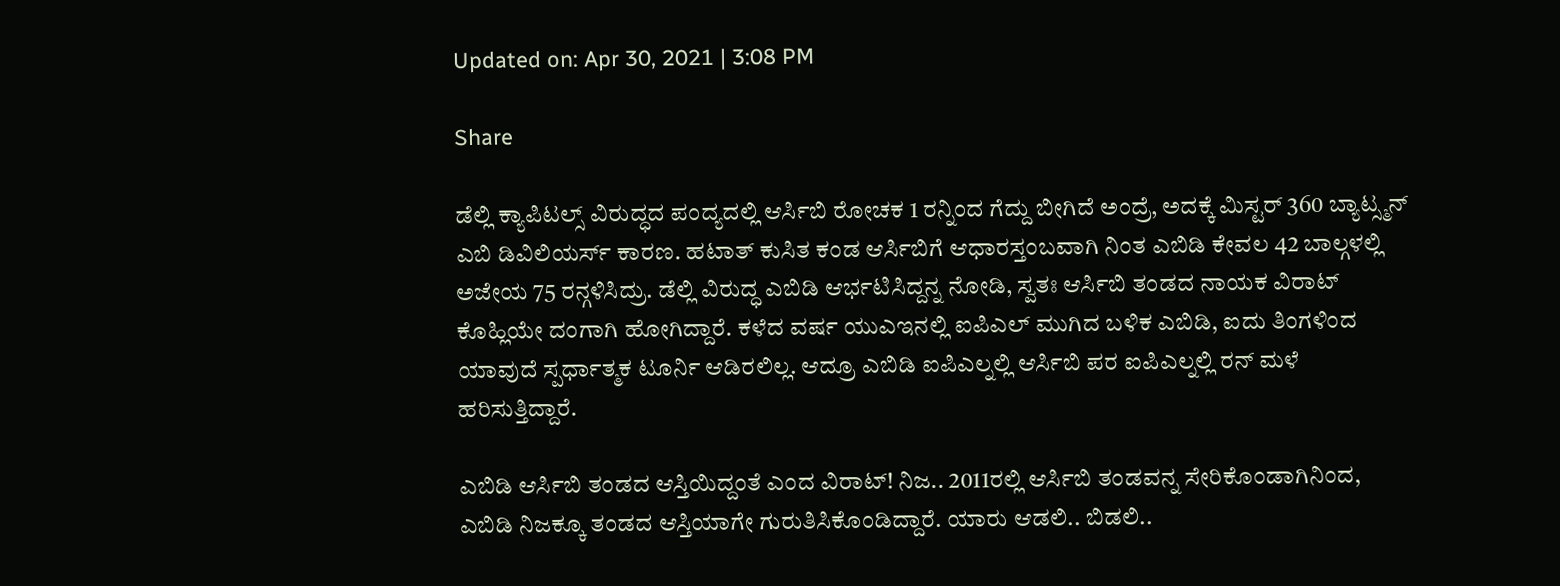Updated on: Apr 30, 2021 | 3:08 PM

Share

ಡೆಲ್ಲಿ ಕ್ಯಾಪಿಟಲ್ಸ್ ವಿರುದ್ಧದ ಪಂದ್ಯದಲ್ಲಿ ಆರ್ಸಿಬಿ ರೋಚಕ 1 ರನ್ನಿಂದ ಗೆದ್ದು ಬೀಗಿದೆ ಅಂದ್ರೆ, ಅದಕ್ಕೆ ಮಿಸ್ಟರ್ 360 ಬ್ಯಾಟ್ಸ್ಮನ್ ಎಬಿ ಡಿವಿಲಿಯರ್ಸ್ ಕಾರಣ. ಹಟಾತ್ ಕುಸಿತ ಕಂಡ ಆರ್ಸಿಬಿಗೆ ಆಧಾರಸ್ತಂಬವಾಗಿ ನಿಂತ ಎಬಿಡಿ ಕೇವಲ 42 ಬಾಲ್ಗಳಲ್ಲಿ ಅಜೇಯ 75 ರನ್ಗಳಿಸಿದ್ರು. ಡೆಲ್ಲಿ ವಿರುದ್ಧ ಎಬಿಡಿ ಆರ್ಭಟಿಸಿದ್ದನ್ನ ನೋಡಿ, ಸ್ವತಃ ಆರ್ಸಿಬಿ ತಂಡದ ನಾಯಕ ವಿರಾಟ್ ಕೊಹ್ಲಿಯೇ ದಂಗಾಗಿ ಹೋಗಿದ್ದಾರೆ. ಕಳೆದ ವರ್ಷ ಯುಎಇನಲ್ಲಿ ಐಪಿಎಲ್ ಮುಗಿದ ಬಳಿಕ ಎಬಿಡಿ, ಐದು ತಿಂಗಳಿಂದ ಯಾವುದೆ ಸ್ಪರ್ಧಾತ್ಮಕ ಟೂರ್ನಿ ಆಡಿರಲಿಲ್ಲ. ಆದ್ರೂ ಎಬಿಡಿ ಐಪಿಎಲ್ನಲ್ಲಿ ಆರ್ಸಿಬಿ ಪರ ಐಪಿಎಲ್ನಲ್ಲಿ ರನ್ ಮಳೆ ಹರಿಸುತ್ತಿದ್ದಾರೆ.

ಎಬಿಡಿ ಆರ್ಸಿಬಿ ತಂಡದ ಆಸ್ತಿಯಿದ್ದಂತೆ ಎಂದ ವಿರಾಟ್! ನಿಜ.. 2011ರಲ್ಲಿ ಆರ್ಸಿಬಿ ತಂಡವನ್ನ ಸೇರಿಕೊಂಡಾಗಿನಿಂದ, ಎಬಿಡಿ ನಿಜಕ್ಕೂ ತಂಡದ ಆಸ್ತಿಯಾಗೇ ಗುರುತಿಸಿಕೊಂಡಿದ್ದಾರೆ. ಯಾರು ಆಡಲಿ.. ಬಿಡಲಿ..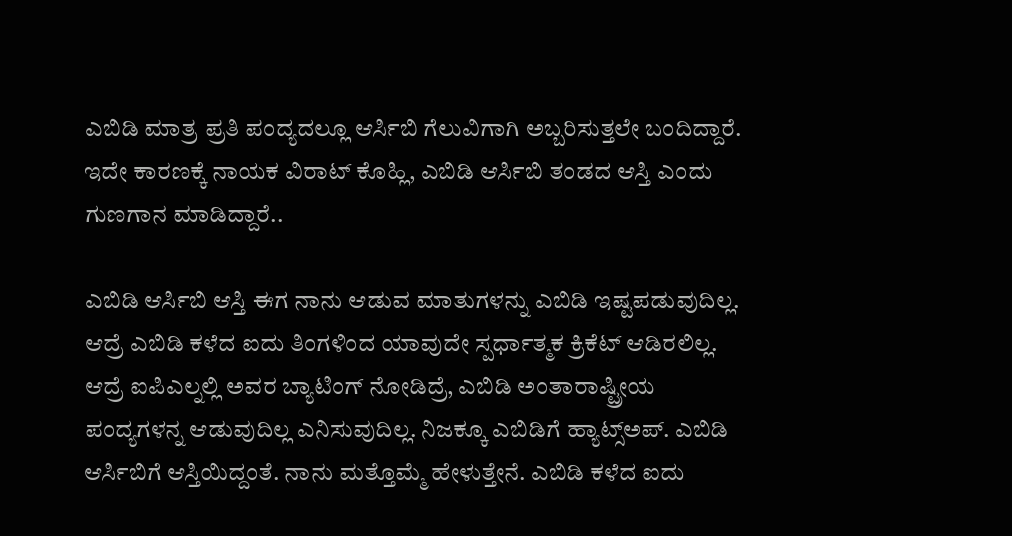ಎಬಿಡಿ ಮಾತ್ರ ಪ್ರತಿ ಪಂದ್ಯದಲ್ಲೂ ಆರ್ಸಿಬಿ ಗೆಲುವಿಗಾಗಿ ಅಬ್ಬರಿಸುತ್ತಲೇ ಬಂದಿದ್ದಾರೆ. ಇದೇ ಕಾರಣಕ್ಕೆ ನಾಯಕ ವಿರಾಟ್ ಕೊಹ್ಲಿ, ಎಬಿಡಿ ಆರ್ಸಿಬಿ ತಂಡದ ಆಸ್ತಿ ಎಂದು ಗುಣಗಾನ ಮಾಡಿದ್ದಾರೆ..

ಎಬಿಡಿ ಆರ್ಸಿಬಿ ಆಸ್ತಿ ಈಗ ನಾನು ಆಡುವ ಮಾತುಗಳನ್ನು ಎಬಿಡಿ ಇಷ್ಟಪಡುವುದಿಲ್ಲ. ಆದ್ರೆ ಎಬಿಡಿ ಕಳೆದ ಐದು ತಿಂಗಳಿಂದ ಯಾವುದೇ ಸ್ಪರ್ಧಾತ್ಮಕ ಕ್ರಿಕೆಟ್ ಆಡಿರಲಿಲ್ಲ. ಆದ್ರೆ ಐಪಿಎಲ್ನಲ್ಲಿ ಅವರ ಬ್ಯಾಟಿಂಗ್ ನೋಡಿದ್ರೆ, ಎಬಿಡಿ ಅಂತಾರಾಷ್ಟ್ರೀಯ ಪಂದ್ಯಗಳನ್ನ ಆಡುವುದಿಲ್ಲ ಎನಿಸುವುದಿಲ್ಲ. ನಿಜಕ್ಕೂ ಎಬಿಡಿಗೆ ಹ್ಯಾಟ್ಸ್ಅಪ್. ಎಬಿಡಿ ಆರ್ಸಿಬಿಗೆ ಆಸ್ತಿಯಿದ್ದಂತೆ. ನಾನು ಮತ್ತೊಮ್ಮೆ ಹೇಳುತ್ತೇನೆ. ಎಬಿಡಿ ಕಳೆದ ಐದು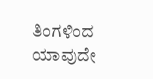ತಿಂಗಳಿಂದ ಯಾವುದೇ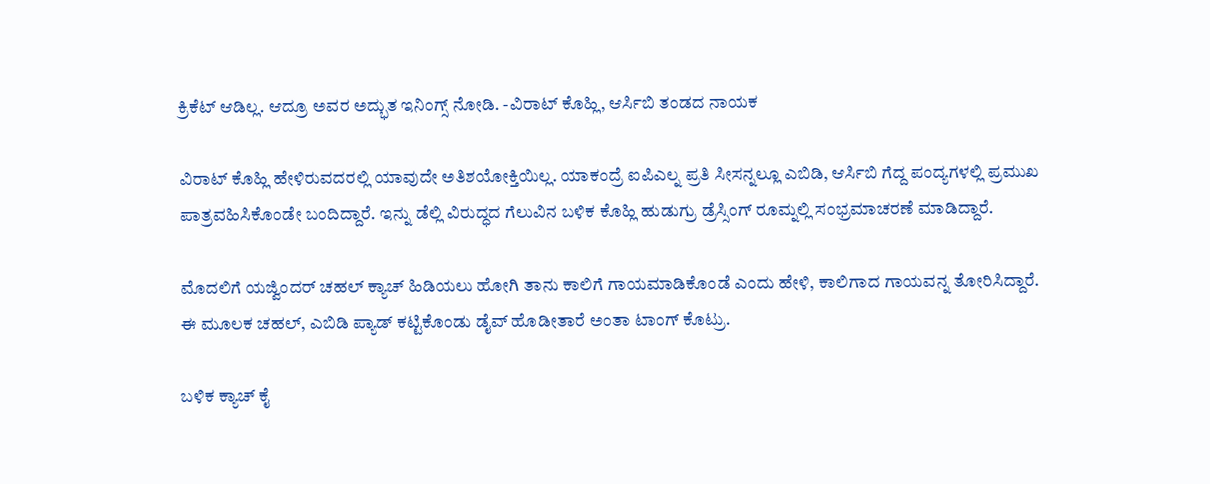ಕ್ರಿಕೆಟ್ ಆಡಿಲ್ಲ. ಆದ್ರೂ ಅವರ ಅದ್ಭುತ ಇನಿಂಗ್ಸ್ ನೋಡಿ. -ವಿರಾಟ್ ಕೊಹ್ಲಿ, ಆರ್ಸಿಬಿ ತಂಡದ ನಾಯಕ

ವಿರಾಟ್ ಕೊಹ್ಲಿ ಹೇಳಿರುವದರಲ್ಲಿ ಯಾವುದೇ ಅತಿಶಯೋಕ್ತಿಯಿಲ್ಲ. ಯಾಕಂದ್ರೆ ಐಪಿಎಲ್ನ ಪ್ರತಿ ಸೀಸನ್ನಲ್ಲೂ ಎಬಿಡಿ, ಆರ್ಸಿಬಿ ಗೆದ್ದ ಪಂದ್ಯಗಳಲ್ಲಿ ಪ್ರಮುಖ ಪಾತ್ರವಹಿಸಿಕೊಂಡೇ ಬಂದಿದ್ದಾರೆ. ಇನ್ನು ಡೆಲ್ಲಿ ವಿರುದ್ಧದ ಗೆಲುವಿನ ಬಳಿಕ ಕೊಹ್ಲಿ ಹುಡುಗ್ರು ಡ್ರೆಸ್ಸಿಂಗ್ ರೂಮ್ನಲ್ಲಿ ಸಂಭ್ರಮಾಚರಣೆ ಮಾಡಿದ್ದಾರೆ.

ಮೊದಲಿಗೆ ಯಜ್ವಿಂದರ್ ಚಹಲ್ ಕ್ಯಾಚ್ ಹಿಡಿಯಲು ಹೋಗಿ ತಾನು ಕಾಲಿಗೆ ಗಾಯಮಾಡಿಕೊಂಡೆ ಎಂದು ಹೇಳಿ, ಕಾಲಿಗಾದ ಗಾಯವನ್ನ ತೋರಿಸಿದ್ದಾರೆ. ಈ ಮೂಲಕ ಚಹಲ್, ಎಬಿಡಿ ಪ್ಯಾಡ್ ಕಟ್ಟಿಕೊಂಡು ಡೈವ್ ಹೊಡೀತಾರೆ ಅಂತಾ ಟಾಂಗ್ ಕೊಟ್ರು.

ಬಳಿಕ ಕ್ಯಾಚ್ ಕೈ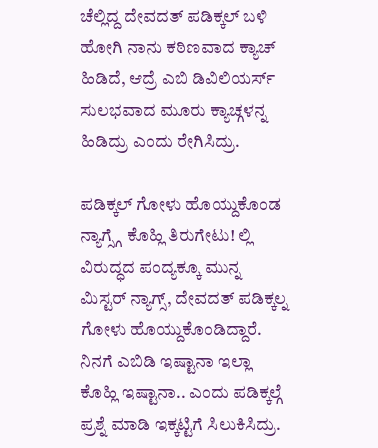ಚೆಲ್ಲಿದ್ದ ದೇವದತ್ ಪಡಿಕ್ಕಲ್ ಬಳಿ ಹೋಗಿ ನಾನು ಕಠಿಣವಾದ ಕ್ಯಾಚ್ ಹಿಡಿದೆ, ಆದ್ರೆ ಎಬಿ ಡಿವಿಲಿಯರ್ಸ್ ಸುಲಭವಾದ ಮೂರು ಕ್ಯಾಚ್ಗಳನ್ನ ಹಿಡಿದ್ರು ಎಂದು ರೇಗಿಸಿದ್ರು.

ಪಡಿಕ್ಕಲ್ ಗೋಳು ಹೊಯ್ದುಕೊಂಡ ನ್ಯಾಗ್ಸ್ಗೆ ಕೊಹ್ಲಿ ತಿರುಗೇಟು! ಲ್ಲಿ ವಿರುದ್ಧದ ಪಂದ್ಯಕ್ಕೂ ಮುನ್ನ ಮಿಸ್ಟರ್ ನ್ಯಾಗ್ಸ್, ದೇವದತ್ ಪಡಿಕ್ಕಲ್ನ ಗೋಳು ಹೊಯ್ದುಕೊಂಡಿದ್ದಾರೆ. ನಿನಗೆ ಎಬಿಡಿ ಇಷ್ಟಾನಾ ಇಲ್ಲಾ ಕೊಹ್ಲಿ ಇಷ್ಟಾನಾ.. ಎಂದು ಪಡಿಕ್ಕಲ್ಗೆ ಪ್ರಶ್ನೆ ಮಾಡಿ ಇಕ್ಕಟ್ಟಿಗೆ ಸಿಲುಕಿಸಿದ್ರು.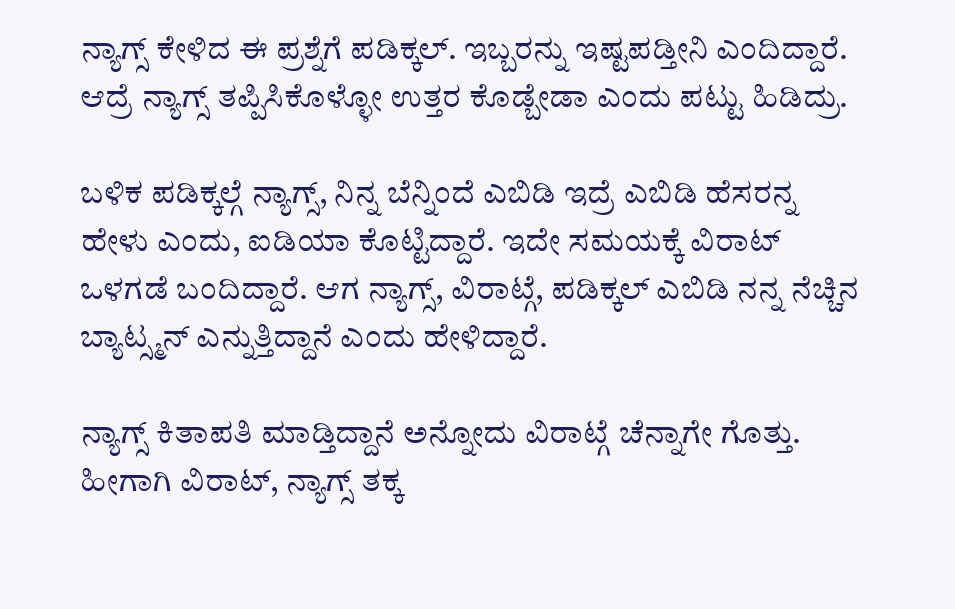ನ್ಯಾಗ್ಸ್ ಕೇಳಿದ ಈ ಪ್ರಶ್ನೆಗೆ ಪಡಿಕ್ಕಲ್. ಇಬ್ಬರನ್ನು ಇಷ್ಟಪಡ್ತೀನಿ ಎಂದಿದ್ದಾರೆ. ಆದ್ರೆ ನ್ಯಾಗ್ಸ್ ತಪ್ಪಿಸಿಕೊಳ್ಳೋ ಉತ್ತರ ಕೊಡ್ಬೇಡಾ ಎಂದು ಪಟ್ಟು ಹಿಡಿದ್ರು.

ಬಳಿಕ ಪಡಿಕ್ಕಲ್ಗೆ ನ್ಯಾಗ್ಸ್, ನಿನ್ನ ಬೆನ್ನಿಂದೆ ಎಬಿಡಿ ಇದ್ರೆ ಎಬಿಡಿ ಹೆಸರನ್ನ ಹೇಳು ಎಂದು, ಐಡಿಯಾ ಕೊಟ್ಟಿದ್ದಾರೆ. ಇದೇ ಸಮಯಕ್ಕೆ ವಿರಾಟ್ ಒಳಗಡೆ ಬಂದಿದ್ದಾರೆ. ಆಗ ನ್ಯಾಗ್ಸ್, ವಿರಾಟ್ಗೆ, ಪಡಿಕ್ಕಲ್ ಎಬಿಡಿ ನನ್ನ ನೆಚ್ಚಿನ ಬ್ಯಾಟ್ಸ್ಮನ್ ಎನ್ನುತ್ತಿದ್ದಾನೆ ಎಂದು ಹೇಳಿದ್ದಾರೆ.

ನ್ಯಾಗ್ಸ್ ಕಿತಾಪತಿ ಮಾಡ್ತಿದ್ದಾನೆ ಅನ್ನೋದು ವಿರಾಟ್ಗೆ ಚೆನ್ನಾಗೇ ಗೊತ್ತು. ಹೀಗಾಗಿ ವಿರಾಟ್, ನ್ಯಾಗ್ಸ್ ತಕ್ಕ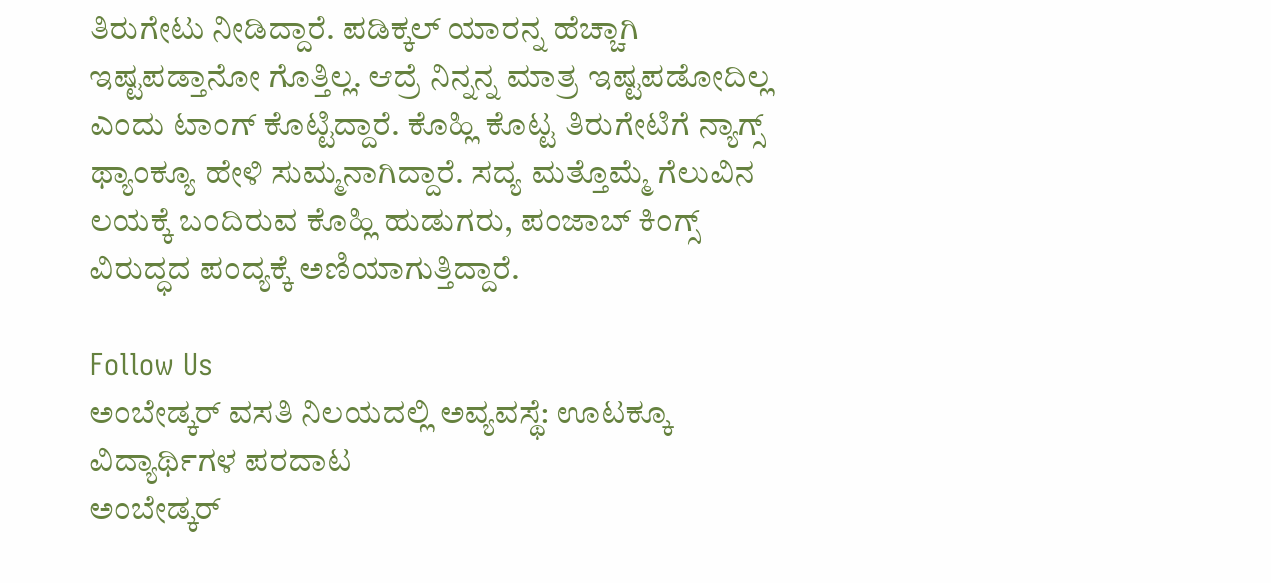ತಿರುಗೇಟು ನೀಡಿದ್ದಾರೆ. ಪಡಿಕ್ಕಲ್ ಯಾರನ್ನ ಹೆಚ್ಚಾಗಿ ಇಷ್ಟಪಡ್ತಾನೋ ಗೊತ್ತಿಲ್ಲ. ಆದ್ರೆ ನಿನ್ನನ್ನ ಮಾತ್ರ ಇಷ್ಟಪಡೋದಿಲ್ಲ ಎಂದು ಟಾಂಗ್ ಕೊಟ್ಟಿದ್ದಾರೆ. ಕೊಹ್ಲಿ ಕೊಟ್ಟ ತಿರುಗೇಟಿಗೆ ನ್ಯಾಗ್ಸ್ ಥ್ಯಾಂಕ್ಯೂ ಹೇಳಿ ಸುಮ್ಮನಾಗಿದ್ದಾರೆ. ಸದ್ಯ ಮತ್ತೊಮ್ಮೆ ಗೆಲುವಿನ ಲಯಕ್ಕೆ ಬಂದಿರುವ ಕೊಹ್ಲಿ ಹುಡುಗರು, ಪಂಜಾಬ್ ಕಿಂಗ್ಸ್ ವಿರುದ್ಧದ ಪಂದ್ಯಕ್ಕೆ ಅಣಿಯಾಗುತ್ತಿದ್ದಾರೆ.

Follow Us
ಅಂಬೇಡ್ಕರ್ ವಸತಿ ನಿಲಯದಲ್ಲಿ ಅವ್ಯವಸ್ಥೆ: ಊಟಕ್ಕೂ ವಿದ್ಯಾರ್ಥಿಗಳ ಪರದಾಟ
ಅಂಬೇಡ್ಕರ್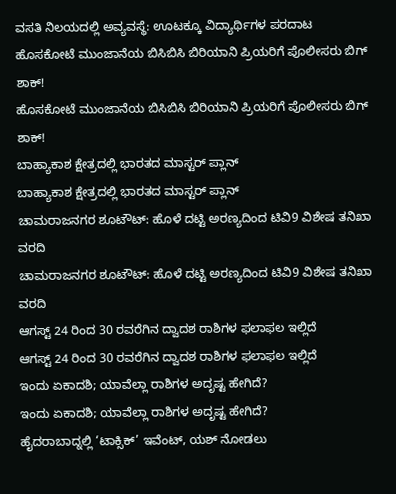ವಸತಿ ನಿಲಯದಲ್ಲಿ ಅವ್ಯವಸ್ಥೆ: ಊಟಕ್ಕೂ ವಿದ್ಯಾರ್ಥಿಗಳ ಪರದಾಟ
ಹೊಸಕೋಟೆ ಮುಂಜಾನೆಯ ಬಿಸಿಬಿಸಿ ಬಿರಿಯಾನಿ ಪ್ರಿಯರಿಗೆ ಪೊಲೀಸರು ಬಿಗ್ ಶಾಕ್!
ಹೊಸಕೋಟೆ ಮುಂಜಾನೆಯ ಬಿಸಿಬಿಸಿ ಬಿರಿಯಾನಿ ಪ್ರಿಯರಿಗೆ ಪೊಲೀಸರು ಬಿಗ್ ಶಾಕ್!
ಬಾಹ್ಯಾಕಾಶ ಕ್ಷೇತ್ರದಲ್ಲಿ ಭಾರತದ ಮಾಸ್ಟರ್ ಪ್ಲಾನ್
ಬಾಹ್ಯಾಕಾಶ ಕ್ಷೇತ್ರದಲ್ಲಿ ಭಾರತದ ಮಾಸ್ಟರ್ ಪ್ಲಾನ್
ಚಾಮರಾಜನಗರ ಶೂಟೌಟ್: ಹೊಳೆ ದಟ್ಟಿ ಅರಣ್ಯದಿಂದ ಟಿವಿ9 ವಿಶೇಷ ತನಿಖಾ ವರದಿ
ಚಾಮರಾಜನಗರ ಶೂಟೌಟ್: ಹೊಳೆ ದಟ್ಟಿ ಅರಣ್ಯದಿಂದ ಟಿವಿ9 ವಿಶೇಷ ತನಿಖಾ ವರದಿ
ಆಗಸ್ಟ್ 24 ರಿಂದ 30 ರವರೆಗಿನ ದ್ವಾದಶ ರಾಶಿಗಳ ಫಲಾಫಲ ಇಲ್ಲಿದೆ
ಆಗಸ್ಟ್ 24 ರಿಂದ 30 ರವರೆಗಿನ ದ್ವಾದಶ ರಾಶಿಗಳ ಫಲಾಫಲ ಇಲ್ಲಿದೆ
ಇಂದು ಏಕಾದಶಿ; ಯಾವೆಲ್ಲಾ ರಾಶಿಗಳ ಅದೃಷ್ಟ ಹೇಗಿದೆ?
ಇಂದು ಏಕಾದಶಿ; ಯಾವೆಲ್ಲಾ ರಾಶಿಗಳ ಅದೃಷ್ಟ ಹೇಗಿದೆ?
ಹೈದರಾಬಾದ್ನಲ್ಲಿ ‘ಟಾಕ್ಸಿಕ್’ ಇವೆಂಟ್, ಯಶ್ ನೋಡಲು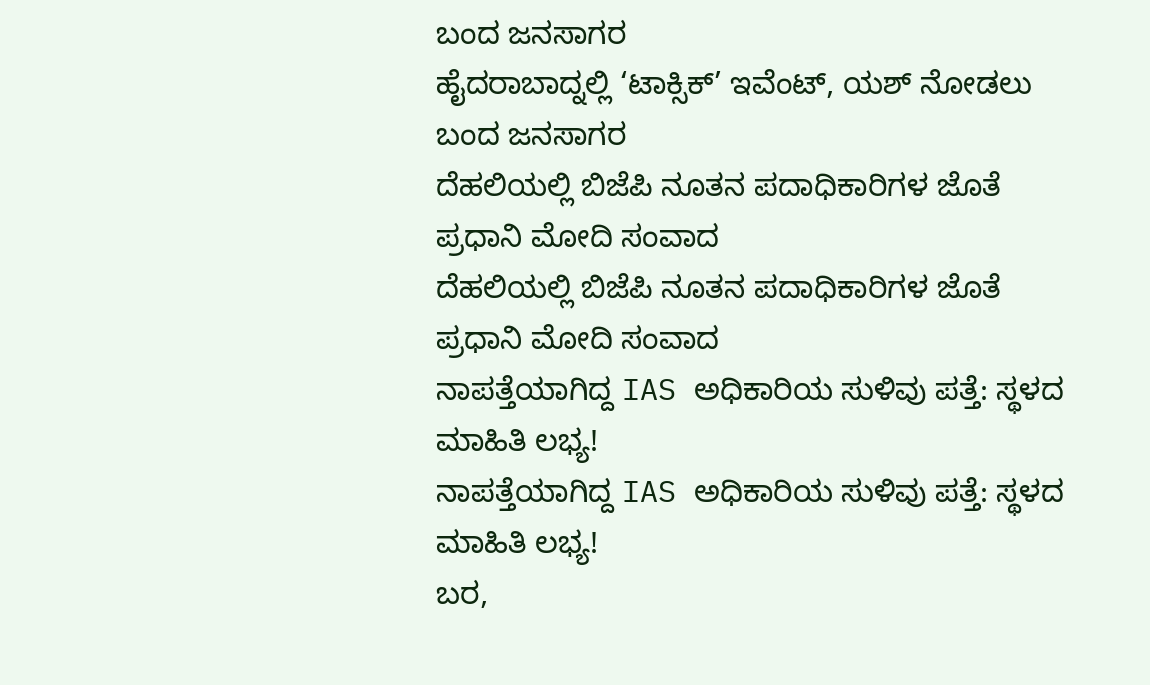ಬಂದ ಜನಸಾಗರ
ಹೈದರಾಬಾದ್ನಲ್ಲಿ ‘ಟಾಕ್ಸಿಕ್’ ಇವೆಂಟ್, ಯಶ್ ನೋಡಲು ಬಂದ ಜನಸಾಗರ
ದೆಹಲಿಯಲ್ಲಿ ಬಿಜೆಪಿ ನೂತನ ಪದಾಧಿಕಾರಿಗಳ ಜೊತೆ ಪ್ರಧಾನಿ ಮೋದಿ ಸಂವಾದ
ದೆಹಲಿಯಲ್ಲಿ ಬಿಜೆಪಿ ನೂತನ ಪದಾಧಿಕಾರಿಗಳ ಜೊತೆ ಪ್ರಧಾನಿ ಮೋದಿ ಸಂವಾದ
ನಾಪತ್ತೆಯಾಗಿದ್ದ IAS ಅಧಿಕಾರಿಯ ಸುಳಿವು ಪತ್ತೆ: ಸ್ಥಳದ ಮಾಹಿತಿ ಲಭ್ಯ!
ನಾಪತ್ತೆಯಾಗಿದ್ದ IAS ಅಧಿಕಾರಿಯ ಸುಳಿವು ಪತ್ತೆ: ಸ್ಥಳದ ಮಾಹಿತಿ ಲಭ್ಯ!
ಬರ,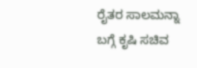ರೈತರ ಸಾಲಮನ್ನಾ ಬಗ್ಗೆ ಕೃಷಿ ಸಚಿವ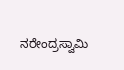ನರೇಂದ್ರಸ್ವಾಮಿ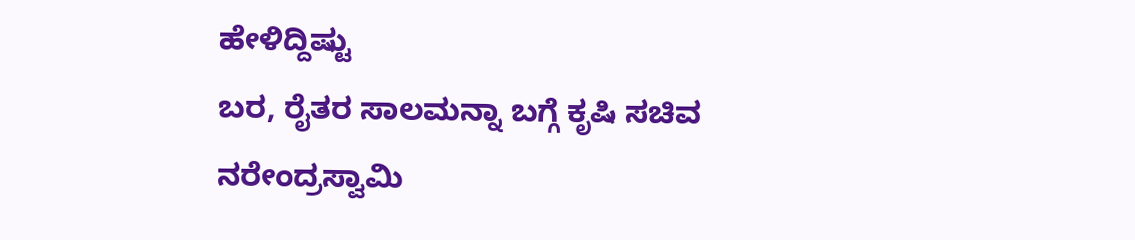ಹೇಳಿದ್ದಿಷ್ಟು
ಬರ, ರೈತರ ಸಾಲಮನ್ನಾ ಬಗ್ಗೆ ಕೃಷಿ ಸಚಿವ ನರೇಂದ್ರಸ್ವಾಮಿ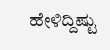ಹೇಳಿದ್ದಿಷ್ಟು